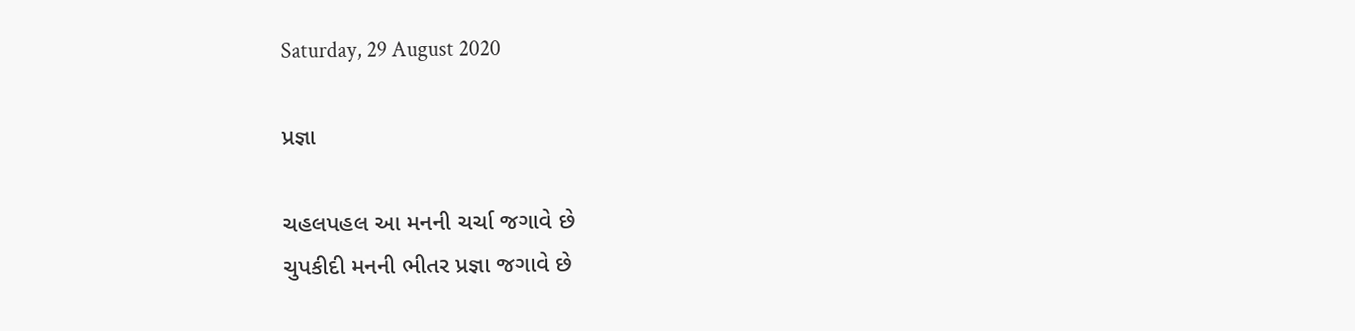Saturday, 29 August 2020

પ્રજ્ઞા

ચહલપહલ આ મનની ચર્ચા જગાવે છે
ચુપકીદી મનની ભીતર પ્રજ્ઞા જગાવે છે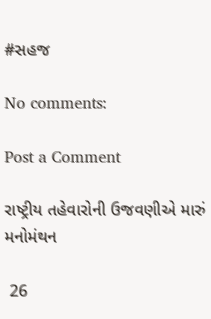#સહજ

No comments:

Post a Comment

રાષ્ટ્રીય તહેવારોની ઉજવણીએ મારું મનોમંથન

 26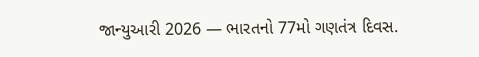જાન્યુઆરી 2026 — ભારતનો 77મો ગણતંત્ર દિવસ.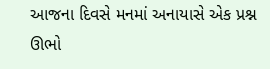આજના દિવસે મનમાં અનાયાસે એક પ્રશ્ન ઊભો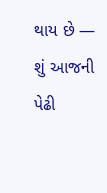થાય છે — શું આજની પેઢી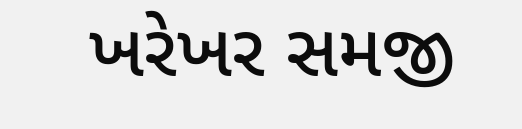ખરેખર સમજી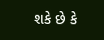શકે છે કે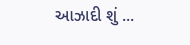આઝાદી શું ...